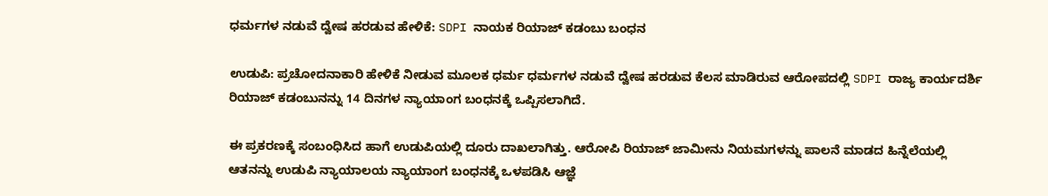ಧರ್ಮಗಳ ನಡುವೆ ದ್ವೇಷ ಹರಡುವ ಹೇಳಿಕೆ: SDPI ನಾಯಕ ರಿಯಾಜ್ ಕಡಂಬು ಬಂಧನ

ಉಡುಪಿ: ಪ್ರಚೋದನಾಕಾರಿ ಹೇಳಿಕೆ ನೀಡುವ ಮೂಲಕ ಧರ್ಮ ಧರ್ಮಗಳ ನಡುವೆ ದ್ವೇಷ ಹರಡುವ ಕೆಲಸ ಮಾಡಿರುವ ಆರೋಪದಲ್ಲಿ SDPI ರಾಜ್ಯ ಕಾರ್ಯದರ್ಶಿ ರಿಯಾಜ್ ಕಡಂಬು‌ನನ್ನು 14 ದಿನಗಳ ನ್ಯಾಯಾಂಗ ಬಂಧನಕ್ಕೆ ಒಪ್ಪಿಸಲಾಗಿದೆ.

ಈ ಪ್ರಕರಣಕ್ಕೆ ಸಂಬಂಧಿಸಿದ ಹಾಗೆ ಉಡುಪಿಯಲ್ಲಿ ದೂರು ದಾಖಲಾಗಿತ್ತು‌. ಆರೋಪಿ ರಿಯಾಜ್ ಜಾಮೀನು ನಿಯಮಗಳನ್ನು ಪಾಲನೆ ಮಾಡದ ಹಿನ್ನೆಲೆಯಲ್ಲಿ ಆತನನ್ನು ಉಡುಪಿ ನ್ಯಾಯಾಲಯ ನ್ಯಾಯಾಂಗ ಬಂಧನಕ್ಕೆ ಒಳಪಡಿಸಿ ಆಜ್ಞೆ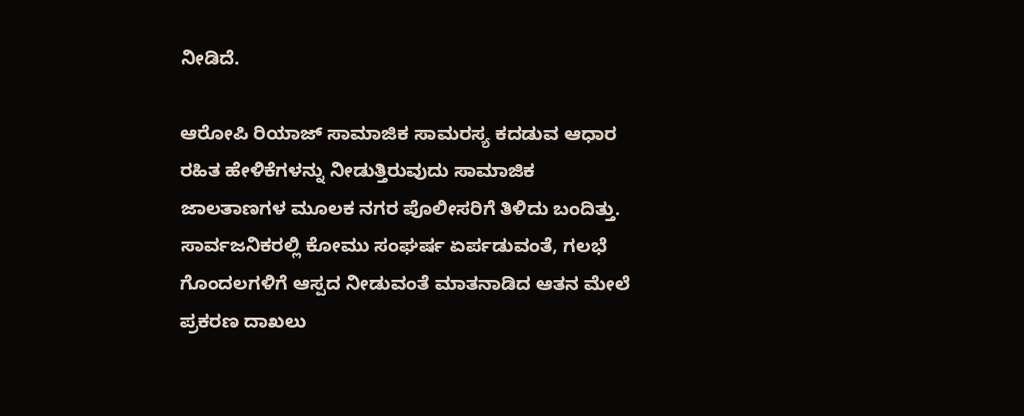ನೀಡಿದೆ.

ಆರೋಪಿ ರಿಯಾಜ್ ಸಾಮಾಜಿಕ ಸಾಮರಸ್ಯ ಕದಡುವ ಆಧಾರ ರಹಿತ ಹೇಳಿಕೆಗಳನ್ನು ನೀಡುತ್ತಿರುವುದು ಸಾಮಾಜಿಕ ಜಾಲತಾಣಗಳ ಮೂಲಕ ನಗರ ಪೊಲೀಸರಿಗೆ ತಿಳಿದು ಬಂದಿತ್ತು. ಸಾರ್ವಜನಿಕರಲ್ಲಿ ಕೋಮು ಸಂಘರ್ಷ ಏರ್ಪಡುವಂತೆ, ಗಲಭೆ ಗೊಂದಲಗಳಿಗೆ ಆಸ್ಪದ ನೀಡುವಂತೆ ಮಾತನಾಡಿದ ಆತನ ಮೇಲೆ ಪ್ರಕರಣ ದಾಖಲು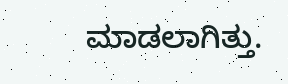ಮಾಡಲಾಗಿತ್ತು.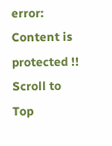error: Content is protected !!
Scroll to Top